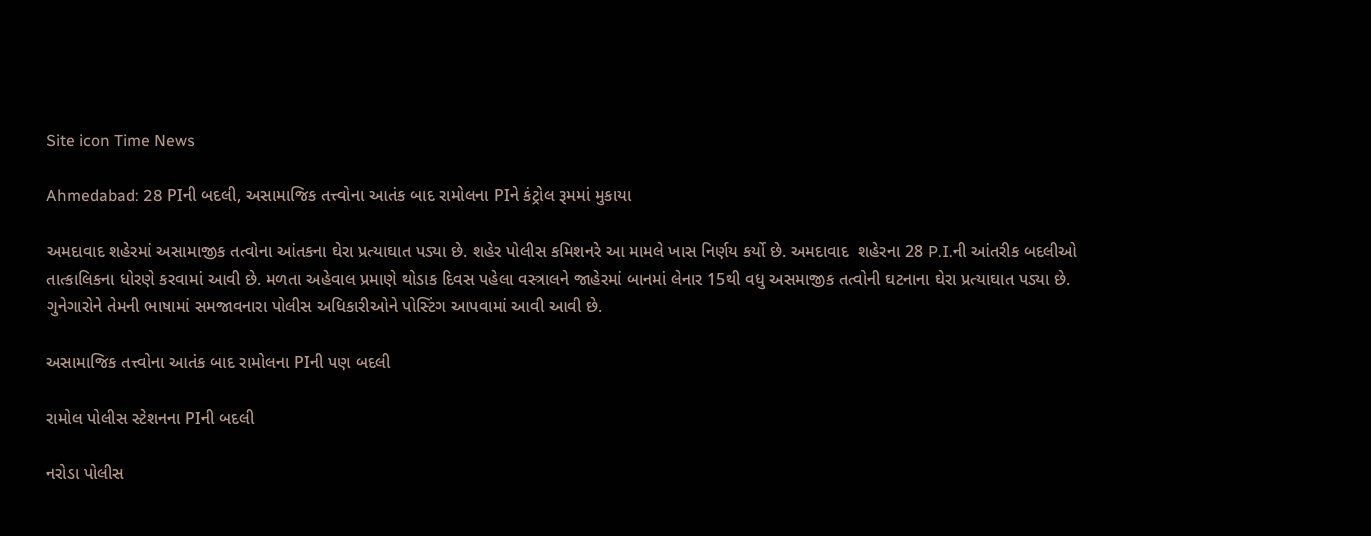Site icon Time News

Ahmedabad: 28 PIની બદલી, અસામાજિક તત્ત્વોના આતંક બાદ રામોલના PIને કંટ્રોલ રૂમમાં મુકાયા

અમદાવાદ શહેરમાં અસામાજીક તત્વોના આંતકના ઘેરા પ્રત્યાઘાત પડ્યા છે. શહેર પોલીસ કમિશનરે આ મામલે ખાસ નિર્ણય કર્યો છે. અમદાવાદ  શહેરના 28 P.I.ની આંતરીક બદલીઓ તાત્કાલિકના ધોરણે કરવામાં આવી છે. મળતા અહેવાલ પ્રમાણે થોડાક દિવસ પહેલા વસ્ત્રાલને જાહેરમાં બાનમાં લેનાર 15થી વધુ અસમાજીક તત્વોની ઘટનાના ઘેરા પ્રત્યાઘાત પડ્યા છે. ગુનેગારોને તેમની ભાષામાં સમજાવનારા પોલીસ અધિકારીઓને પોસ્ટિંગ આપવામાં આવી આવી છે.

અસામાજિક તત્ત્વોના આતંક બાદ રામોલના PIની પણ બદલી

રામોલ પોલીસ સ્ટેશનના PIની બદલી

નરોડા પોલીસ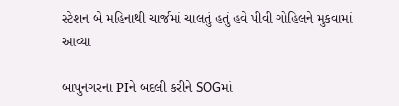સ્ટેશન બે મહિનાથી ચાર્જમાં ચાલતું હતું હવે પીવી ગોહિલને મુકવામાં આવ્યા

બાપુનગરના PIને બદલી કરીને SOGમાં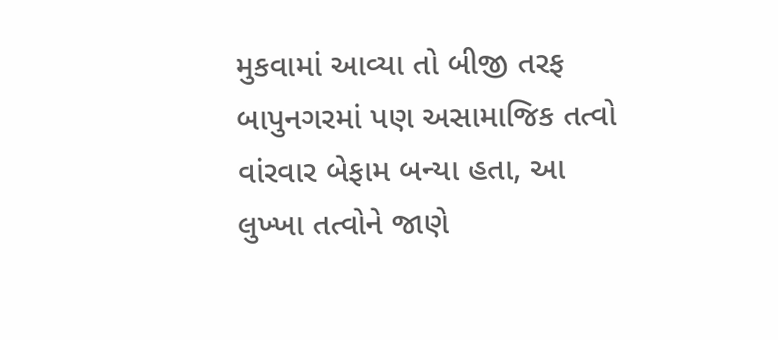મુકવામાં આવ્યા તો બીજી તરફ બાપુનગરમાં પણ અસામાજિક તત્વો વાંરવાર બેફામ બન્યા હતા, આ લુખ્ખા તત્વોને જાણે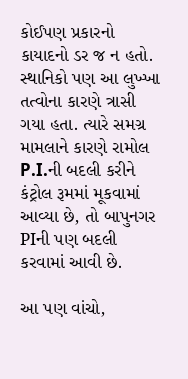કોઈપણ પ્રકારનો કાયાદનો ડર જ ન હતો. સ્થાનિકો પણ આ લુખ્ખા તત્વોના કારણે ત્રાસી ગયા હતા. ત્યારે સમગ્ર મામલાને કારણે રામોલ P.I.ની બદલી કરીને કંટ્રોલ રૂમમાં મૂકવામાં આવ્યા છે, તો બાપુનગર PIની પણ બદલી કરવામાં આવી છે.

આ પણ વાંચો,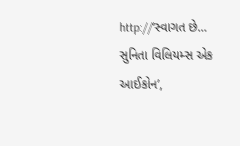http://‘સ્વાગત છે… સુનિતા વિલિયમ્સ એક આઈકોન’,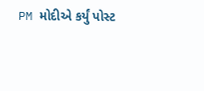PM મોદીએ કર્યું પોસ્ટ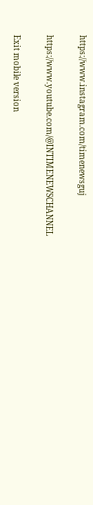https://www.instagram.com/timenewsguj

https://www.youtube.com/@INTIMENEWSCHANNEL

Exit mobile version